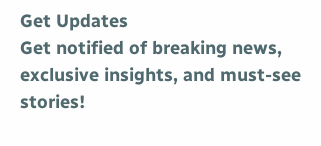Get Updates
Get notified of breaking news, exclusive insights, and must-see stories!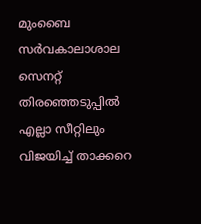മുംബൈ സര്‍വകാലാശാല സെനറ്റ് തിരഞ്ഞെടുപ്പില്‍ എല്ലാ സീറ്റിലും വിജയിച്ച് താക്കറെ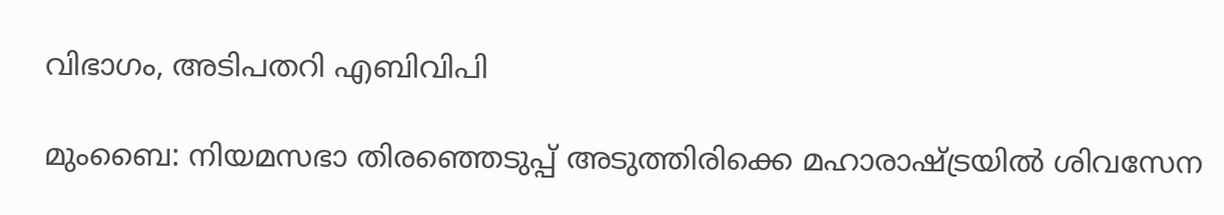വിഭാഗം, അടിപതറി എബിവിപി

മുംബൈ: നിയമസഭാ തിരഞ്ഞെടുപ്പ് അടുത്തിരിക്കെ മഹാരാഷ്ട്രയില്‍ ശിവസേന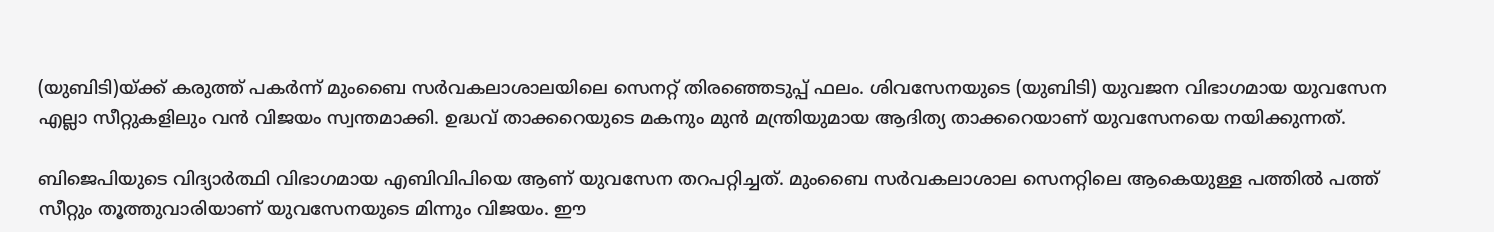(യുബിടി)യ്ക്ക് കരുത്ത് പകര്‍ന്ന് മുംബൈ സര്‍വകലാശാലയിലെ സെനറ്റ് തിരഞ്ഞെടുപ്പ് ഫലം. ശിവസേനയുടെ (യുബിടി) യുവജന വിഭാഗമായ യുവസേന എല്ലാ സീറ്റുകളിലും വന്‍ വിജയം സ്വന്തമാക്കി. ഉദ്ധവ് താക്കറെയുടെ മകനും മുന്‍ മന്ത്രിയുമായ ആദിത്യ താക്കറെയാണ് യുവസേനയെ നയിക്കുന്നത്.

ബിജെപിയുടെ വിദ്യാര്‍ത്ഥി വിഭാഗമായ എബിവിപിയെ ആണ് യുവസേന തറപറ്റിച്ചത്. മുംബൈ സര്‍വകലാശാല സെനറ്റിലെ ആകെയുള്ള പത്തില്‍ പത്ത് സീറ്റും തൂത്തുവാരിയാണ് യുവസേനയുടെ മിന്നും വിജയം. ഈ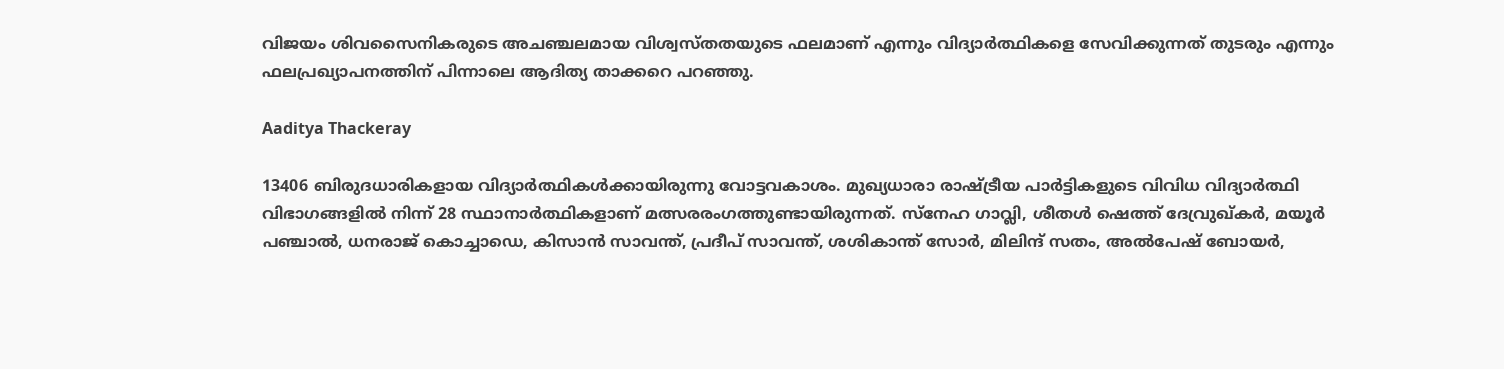വിജയം ശിവസൈനികരുടെ അചഞ്ചലമായ വിശ്വസ്തതയുടെ ഫലമാണ് എന്നും വിദ്യാര്‍ത്ഥികളെ സേവിക്കുന്നത് തുടരും എന്നും ഫലപ്രഖ്യാപനത്തിന് പിന്നാലെ ആദിത്യ താക്കറെ പറഞ്ഞു.

Aaditya Thackeray

13406 ബിരുദധാരികളായ വിദ്യാര്‍ത്ഥികള്‍ക്കായിരുന്നു വോട്ടവകാശം. മുഖ്യധാരാ രാഷ്ട്രീയ പാര്‍ട്ടികളുടെ വിവിധ വിദ്യാര്‍ത്ഥി വിഭാഗങ്ങളില്‍ നിന്ന് 28 സ്ഥാനാര്‍ത്ഥികളാണ് മത്സരരംഗത്തുണ്ടായിരുന്നത്. സ്നേഹ ഗാവ്ലി, ശീതള്‍ ഷെത്ത് ദേവ്രുഖ്കര്‍, മയൂര്‍ പഞ്ചാല്‍, ധനരാജ് കൊച്ചാഡെ, കിസാന്‍ സാവന്ത്, പ്രദീപ് സാവന്ത്, ശശികാന്ത് സോര്‍, മിലിന്ദ് സതം, അല്‍പേഷ് ബോയര്‍,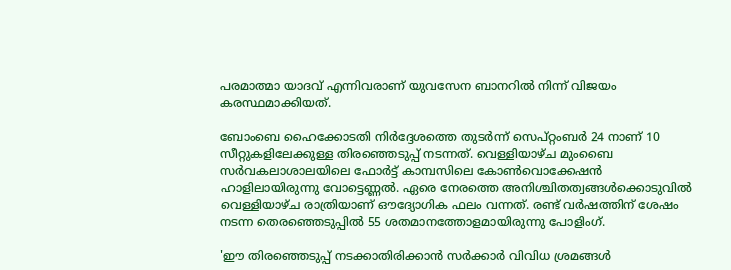പരമാത്മാ യാദവ് എന്നിവരാണ് യുവസേന ബാനറില്‍ നിന്ന് വിജയം കരസ്ഥമാക്കിയത്.

ബോംബെ ഹൈക്കോടതി നിര്‍ദ്ദേശത്തെ തുടര്‍ന്ന് സെപ്റ്റംബര്‍ 24 നാണ് 10 സീറ്റുകളിലേക്കുള്ള തിരഞ്ഞെടുപ്പ് നടന്നത്. വെള്ളിയാഴ്ച മുംബൈ സര്‍വകലാശാലയിലെ ഫോര്‍ട്ട് കാമ്പസിലെ കോണ്‍വൊക്കേഷന്‍ ഹാളിലായിരുന്നു വോട്ടെണ്ണല്‍. ഏരെ നേരത്തെ അനിശ്ചിതത്വങ്ങള്‍ക്കൊടുവില്‍ വെള്ളിയാഴ്ച രാത്രിയാണ് ഔദ്യോഗിക ഫലം വന്നത്. രണ്ട് വര്‍ഷത്തിന് ശേഷം നടന്ന തെരഞ്ഞെടുപ്പില്‍ 55 ശതമാനത്തോളമായിരുന്നു പോളിംഗ്.

'ഈ തിരഞ്ഞെടുപ്പ് നടക്കാതിരിക്കാന്‍ സര്‍ക്കാര്‍ വിവിധ ശ്രമങ്ങള്‍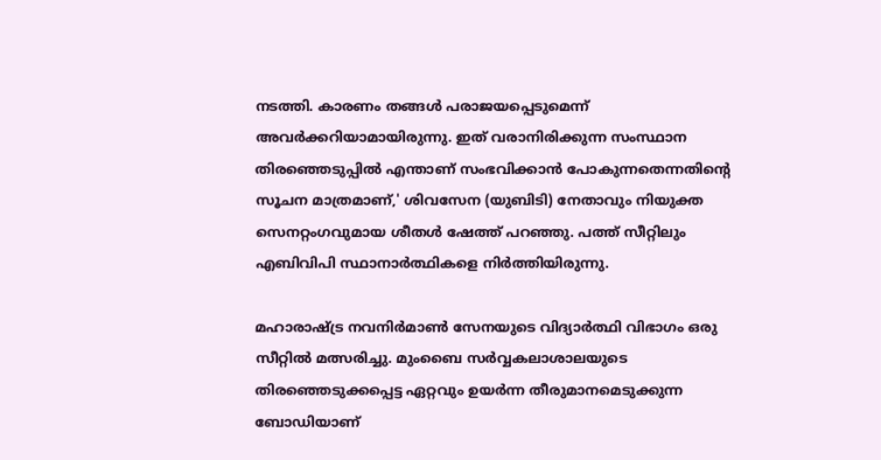നടത്തി. കാരണം തങ്ങള്‍ പരാജയപ്പെടുമെന്ന് അവര്‍ക്കറിയാമായിരുന്നു. ഇത് വരാനിരിക്കുന്ന സംസ്ഥാന തിരഞ്ഞെടുപ്പില്‍ എന്താണ് സംഭവിക്കാന്‍ പോകുന്നതെന്നതിന്റെ സൂചന മാത്രമാണ്,' ശിവസേന (യുബിടി) നേതാവും നിയുക്ത സെനറ്റംഗവുമായ ശീതള്‍ ഷേത്ത് പറഞ്ഞു. പത്ത് സീറ്റിലും എബിവിപി സ്ഥാനാര്‍ത്ഥികളെ നിര്‍ത്തിയിരുന്നു.

മഹാരാഷ്ട്ര നവനിര്‍മാണ്‍ സേനയുടെ വിദ്യാര്‍ത്ഥി വിഭാഗം ഒരു സീറ്റില്‍ മത്സരിച്ചു. മുംബൈ സര്‍വ്വകലാശാലയുടെ തിരഞ്ഞെടുക്കപ്പെട്ട ഏറ്റവും ഉയര്‍ന്ന തീരുമാനമെടുക്കുന്ന ബോഡിയാണ്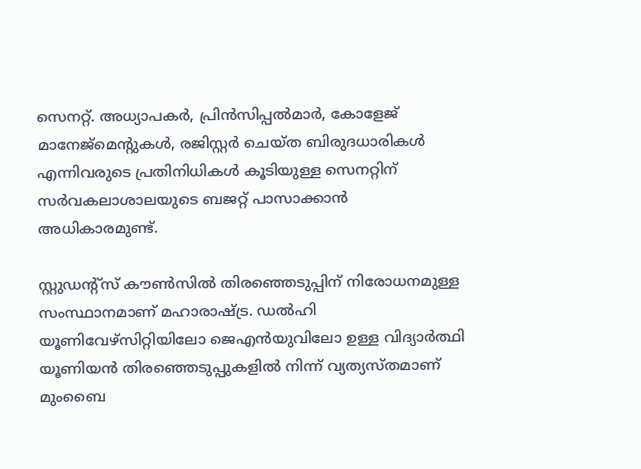സെനറ്റ്. അധ്യാപകര്‍, പ്രിന്‍സിപ്പല്‍മാര്‍, കോളേജ് മാനേജ്മെന്റുകള്‍, രജിസ്റ്റര്‍ ചെയ്ത ബിരുദധാരികള്‍ എന്നിവരുടെ പ്രതിനിധികള്‍ കൂടിയുള്ള സെനറ്റിന് സര്‍വകലാശാലയുടെ ബജറ്റ് പാസാക്കാന്‍ അധികാരമുണ്ട്.

സ്റ്റുഡന്റ്സ് കൗണ്‍സില്‍ തിരഞ്ഞെടുപ്പിന് നിരോധനമുള്ള സംസ്ഥാനമാണ് മഹാരാഷ്ട്ര. ഡല്‍ഹി യൂണിവേഴ്സിറ്റിയിലോ ജെഎന്‍യുവിലോ ഉള്ള വിദ്യാര്‍ത്ഥി യൂണിയന്‍ തിരഞ്ഞെടുപ്പുകളില്‍ നിന്ന് വ്യത്യസ്തമാണ് മുംബൈ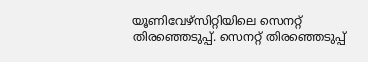യൂണിവേഴ്സിറ്റിയിലെ സെനറ്റ് തിരഞ്ഞെടുപ്പ്. സെനറ്റ് തിരഞ്ഞെടുപ്പ്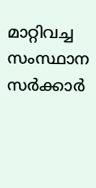മാറ്റിവച്ച സംസ്ഥാന സര്‍ക്കാര്‍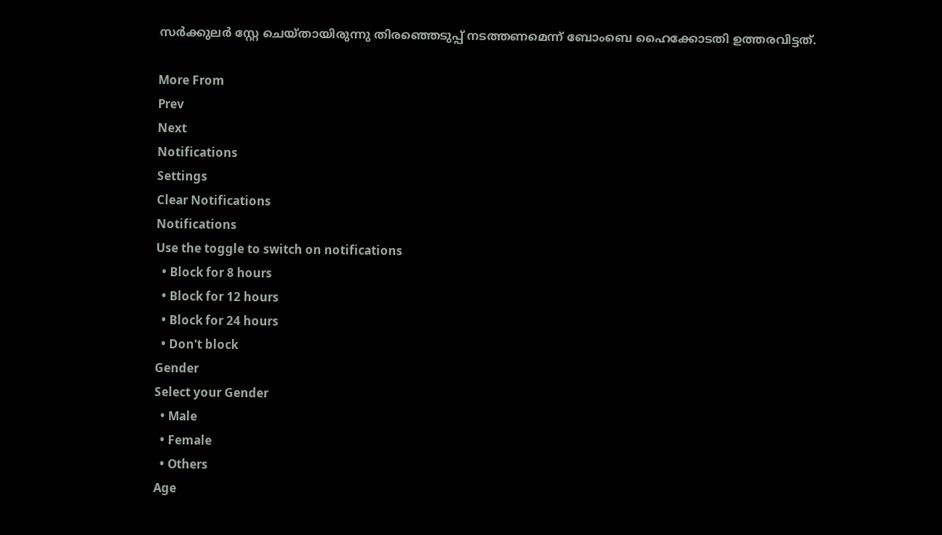സര്‍ക്കുലര്‍ സ്റ്റേ ചെയ്തായിരുന്നു തിരഞ്ഞെടുപ്പ് നടത്തണമെന്ന് ബോംബെ ഹൈക്കോടതി ഉത്തരവിട്ടത്.

More From
Prev
Next
Notifications
Settings
Clear Notifications
Notifications
Use the toggle to switch on notifications
  • Block for 8 hours
  • Block for 12 hours
  • Block for 24 hours
  • Don't block
Gender
Select your Gender
  • Male
  • Female
  • Others
Age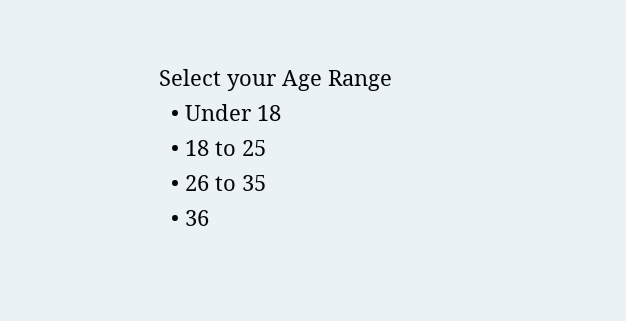Select your Age Range
  • Under 18
  • 18 to 25
  • 26 to 35
  • 36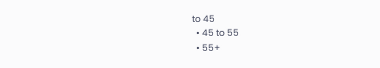to 45
  • 45 to 55
  • 55+